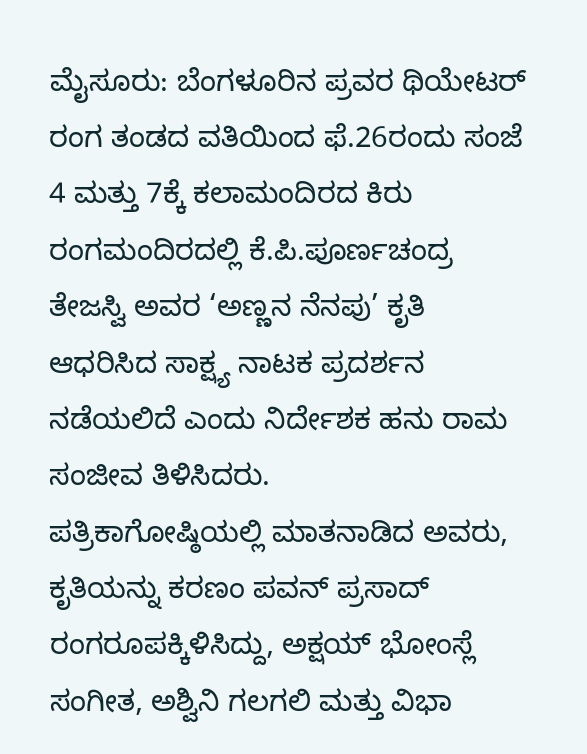ಮೈಸೂರು: ಬೆಂಗಳೂರಿನ ಪ್ರವರ ಥಿಯೇಟರ್ ರಂಗ ತಂಡದ ವತಿಯಿಂದ ಫೆ.26ರಂದು ಸಂಜೆ 4 ಮತ್ತು 7ಕ್ಕೆ ಕಲಾಮಂದಿರದ ಕಿರು ರಂಗಮಂದಿರದಲ್ಲಿ ಕೆ.ಪಿ.ಪೂರ್ಣಚಂದ್ರ ತೇಜಸ್ವಿ ಅವರ ‘ಅಣ್ಣನ ನೆನಪು’ ಕೃತಿ ಆಧರಿಸಿದ ಸಾಕ್ಷ್ಯ ನಾಟಕ ಪ್ರದರ್ಶನ ನಡೆಯಲಿದೆ ಎಂದು ನಿರ್ದೇಶಕ ಹನು ರಾಮ ಸಂಜೀವ ತಿಳಿಸಿದರು.
ಪತ್ರಿಕಾಗೋಷ್ಠಿಯಲ್ಲಿ ಮಾತನಾಡಿದ ಅವರು, ಕೃತಿಯನ್ನು ಕರಣಂ ಪವನ್ ಪ್ರಸಾದ್ ರಂಗರೂಪಕ್ಕಿಳಿಸಿದ್ದು, ಅಕ್ಷಯ್ ಭೋಂಸ್ಲೆ ಸಂಗೀತ, ಅಶ್ವಿನಿ ಗಲಗಲಿ ಮತ್ತು ವಿಭಾ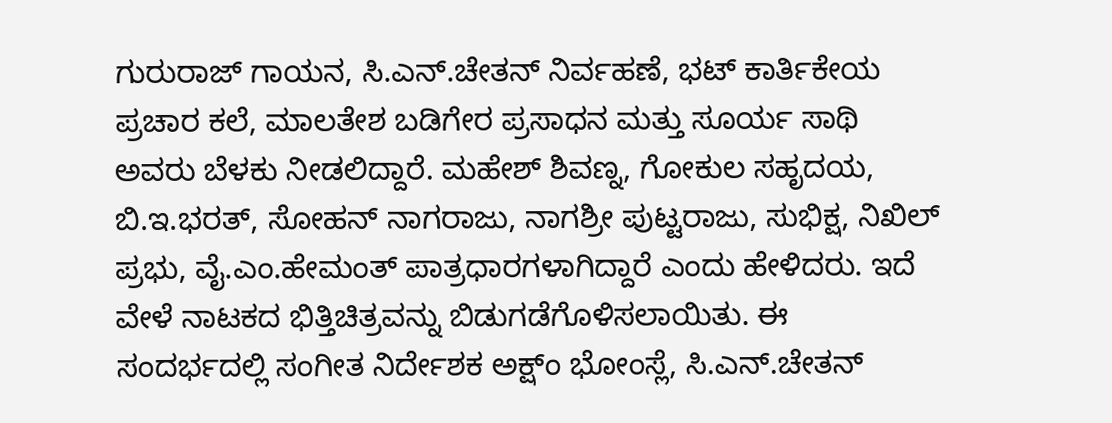ಗುರುರಾಜ್ ಗಾಯನ, ಸಿ.ಎನ್.ಚೇತನ್ ನಿರ್ವಹಣೆ, ಭಟ್ ಕಾರ್ತಿಕೇಯ ಪ್ರಚಾರ ಕಲೆ, ಮಾಲತೇಶ ಬಡಿಗೇರ ಪ್ರಸಾಧನ ಮತ್ತು ಸೂರ್ಯ ಸಾಥಿ ಅವರು ಬೆಳಕು ನೀಡಲಿದ್ದಾರೆ. ಮಹೇಶ್ ಶಿವಣ್ನ, ಗೋಕುಲ ಸಹೃದಯ, ಬಿ.ಇ.ಭರತ್, ಸೋಹನ್ ನಾಗರಾಜು, ನಾಗಶ್ರೀ ಪುಟ್ಟರಾಜು, ಸುಭಿಕ್ಷ, ನಿಖಿಲ್ ಪ್ರಭು, ವೈ.ಎಂ.ಹೇಮಂತ್ ಪಾತ್ರಧಾರಗಳಾಗಿದ್ದಾರೆ ಎಂದು ಹೇಳಿದರು. ಇದೆ ವೇಳೆ ನಾಟಕದ ಭಿತ್ತಿಚಿತ್ರವನ್ನು ಬಿಡುಗಡೆಗೊಳಿಸಲಾಯಿತು. ಈ ಸಂದರ್ಭದಲ್ಲಿ ಸಂಗೀತ ನಿರ್ದೇಶಕ ಅಕ್ಷ್ಂ ಭೋಂಸ್ಲೆ, ಸಿ.ಎನ್.ಚೇತನ್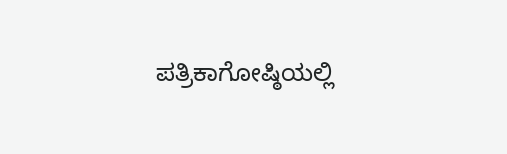ಪತ್ರಿಕಾಗೋಷ್ಠಿಯಲ್ಲಿ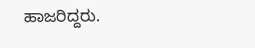ಹಾಜರಿದ್ದರು.